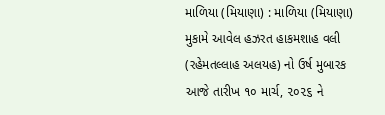માળિયા (મિયાણા) : માળિયા (મિયાણા) મુકામે આવેલ હઝરત હાકમશાહ વલી (રહેમતલ્લાહ અલયહ) નો ઉર્ષ મુબારક આજે તારીખ ૧૦ માર્ચ, ૨૦૨૬ ને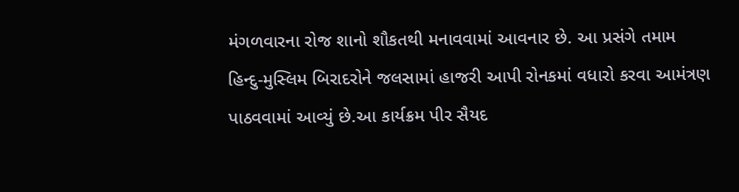મંગળવારના રોજ શાનો શૌકતથી મનાવવામાં આવનાર છે. આ પ્રસંગે તમામ હિન્દુ-મુસ્લિમ બિરાદરોને જલસામાં હાજરી આપી રોનકમાં વધારો કરવા આમંત્રણ પાઠવવામાં આવ્યું છે.આ કાર્યક્રમ પીર સૈયદ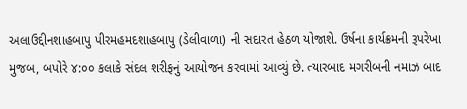અલાઉદ્દીનશાહબાપુ પીરમહમદશાહબાપુ (ડેલીવાળા) ની સદારત હેઠળ યોજાશે. ઉર્ષના કાર્યક્રમની રૂપરેખા મુજબ, બપોરે ૪:૦૦ કલાકે સંદલ શરીફનું આયોજન કરવામાં આવ્યું છે. ત્યારબાદ મગરીબની નમાઝ બાદ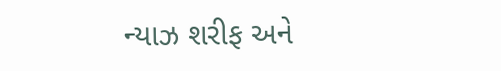ન્યાઝ શરીફ અને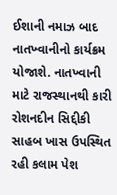ઈશાની નમાઝ બાદ નાતખ્વાનીનો કાર્યક્રમ યોજાશે. નાતખ્વાની માટે રાજસ્થાનથી કારી રોશનદીન સિદ્દીકી સાહબ ખાસ ઉપસ્થિત રહી કલામ પેશ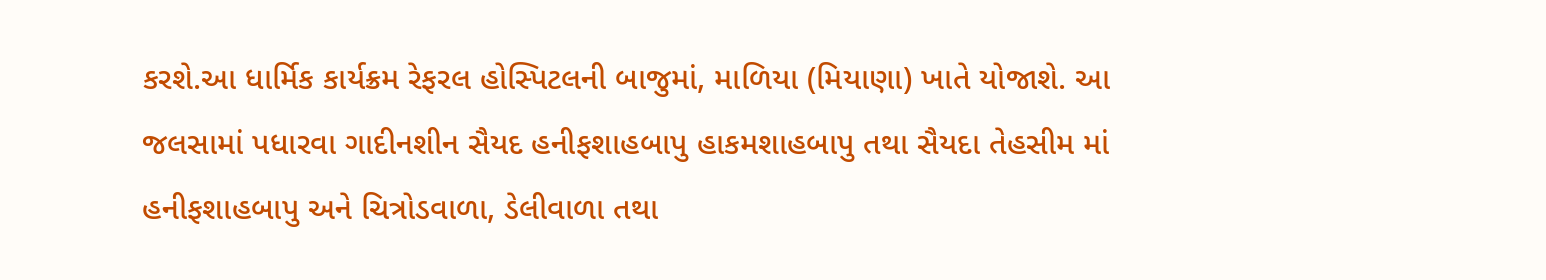કરશે.આ ધાર્મિક કાર્યક્રમ રેફરલ હોસ્પિટલની બાજુમાં, માળિયા (મિયાણા) ખાતે યોજાશે. આ જલસામાં પધારવા ગાદીનશીન સૈયદ હનીફશાહબાપુ હાકમશાહબાપુ તથા સૈયદા તેહસીમ માં હનીફશાહબાપુ અને ચિત્રોડવાળા, ડેલીવાળા તથા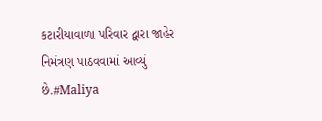કટારીયાવાળા પરિવાર દ્વારા જાહેર નિમંત્રણ પાઠવવામાં આવ્યું છે.#Maliya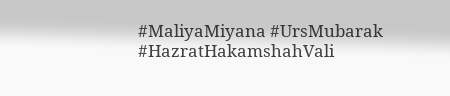#MaliyaMiyana #UrsMubarak #HazratHakamshahVali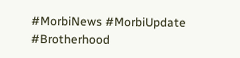#MorbiNews #MorbiUpdate #Brotherhood